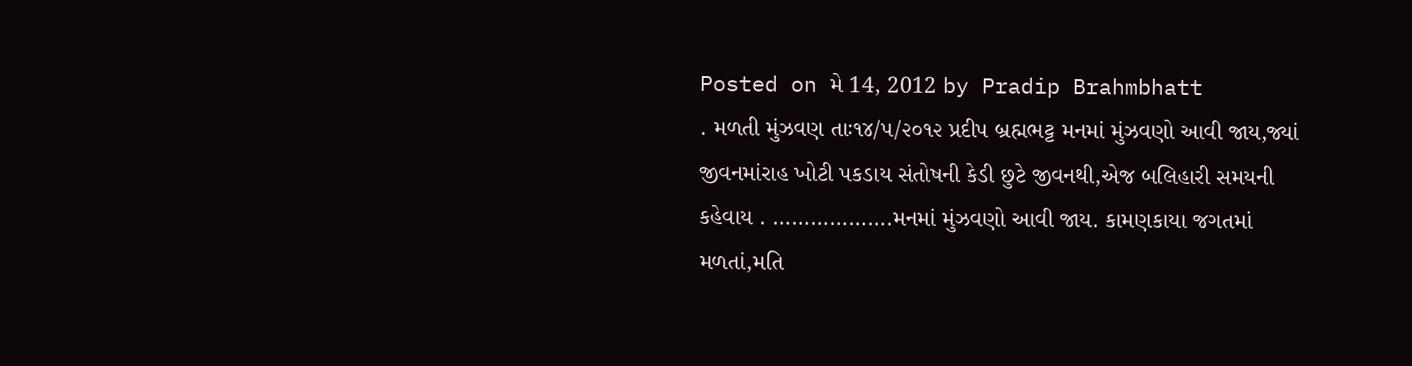Posted on મે 14, 2012 by Pradip Brahmbhatt
. મળતી મુંઝવણ તાઃ૧૪/૫/૨૦૧૨ પ્રદીપ બ્રહ્મભટ્ટ મનમાં મુંઝવણો આવી જાય,જ્યાં જીવનમાંરાહ ખોટી પકડાય સંતોષની કેડી છુટે જીવનથી,એજ બલિહારી સમયની કહેવાય . ……………….મનમાં મુંઝવણો આવી જાય. કામણકાયા જગતમાં મળતાં,મતિ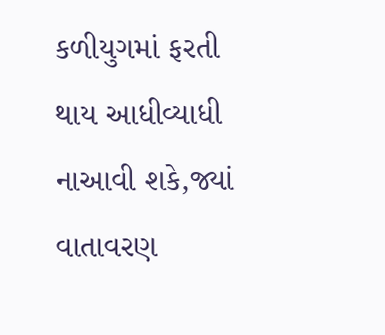કળીયુગમાં ફરતી થાય આધીવ્યાધી નાઆવી શકે,જ્યાં વાતાવરણ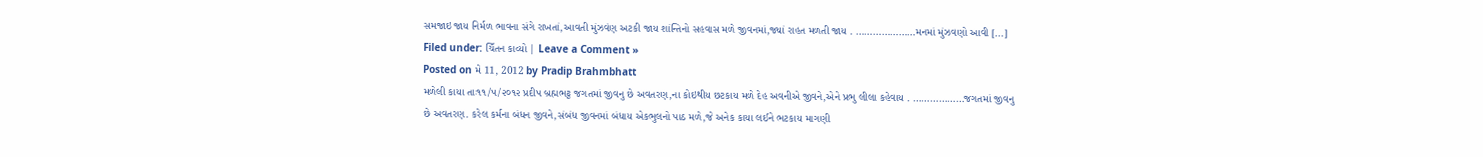સમજાઇ જાય નિર્મળ ભાવના સંગે રાખતાં,આવતી મુંઝવંણ અટકી જાય શાંન્તિનો સહવાસ મળે જીવનમાં,જ્યાં રાહત મળતી જાય . …………………મનમાં મુંઝવણો આવી [...]
Filed under: ચિઁતન કાવ્યો | Leave a Comment »
Posted on મે 11, 2012 by Pradip Brahmbhatt
મળેલી કાયા તાઃ૧૧/૫/૨૦૧૨ પ્રદીપ બ્રહ્મભટ્ટ જગતમાં જીવનુ છે અવતરણ,ના કોઇથીય છટકાય મળે દેહ અવનીએ જીવને,એને પ્રભુ લીલા કહેવાય . ………………જગતમાં જીવનુ છે અવતરણ. કરેલ કર્મના બંધન જીવને,સંબંધ જીવનમાં બંધાય એકભુલનો પાઠ મળે,જે અનેક કાયા લઈને ભટકાય માગણી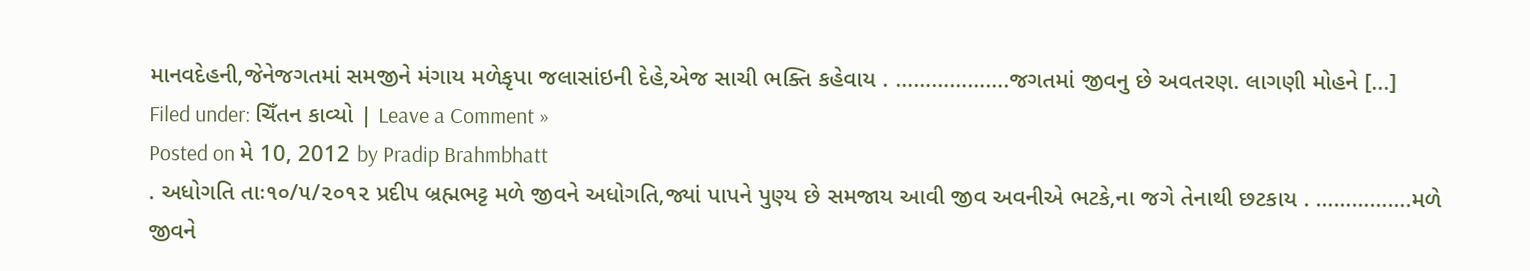માનવદેહની,જેનેજગતમાં સમજીને મંગાય મળેકૃપા જલાસાંઇની દેહે,એજ સાચી ભક્તિ કહેવાય . ……………….જગતમાં જીવનુ છે અવતરણ. લાગણી મોહને [...]
Filed under: ચિઁતન કાવ્યો | Leave a Comment »
Posted on મે 10, 2012 by Pradip Brahmbhatt
. અધોગતિ તાઃ૧૦/૫/૨૦૧૨ પ્રદીપ બ્રહ્મભટ્ટ મળે જીવને અધોગતિ,જ્યાં પાપને પુણ્ય છે સમજાય આવી જીવ અવનીએ ભટકે,ના જગે તેનાથી છટકાય . …………….મળે જીવને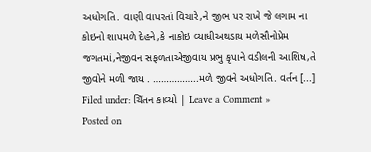અધોગતિ. વાણી વાપરતાં વિચારે,ને જીભ પર રાખે જે લગામ ના કોઇનો શાપમળે દેહને,કે નાકોઇ વ્યાધીઅથડાય મળેસૌનોપ્રેમ જગતમાં,નેજીવન સફળતાએજીવાય પ્રભુ કૃપાને વડીલની આશિષ,તે જીવોને મળી જાય . ……………..મળે જીવને અધોગતિ. વર્તન [...]
Filed under: ચિઁતન કાવ્યો | Leave a Comment »
Posted on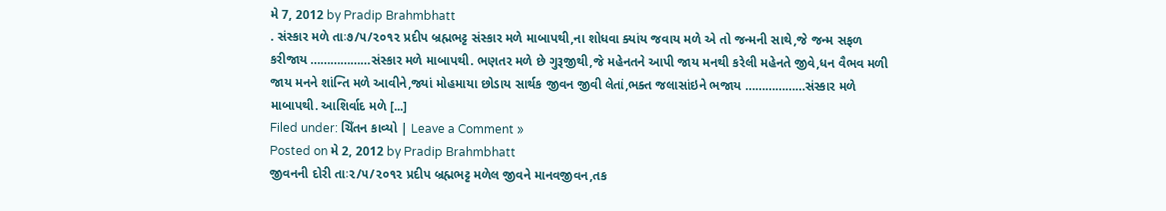મે 7, 2012 by Pradip Brahmbhatt
. સંસ્કાર મળે તાઃ૭/૫/૨૦૧૨ પ્રદીપ બ્રહ્મભટ્ટ સંસ્કાર મળે માબાપથી,ના શોધવા ક્યાંય જવાય મળે એ તો જન્મની સાથે,જે જન્મ સફળ કરીજાય ………………સંસ્કાર મળે માબાપથી. ભણતર મળે છે ગુરૂજીથી,જે મહેનતને આપી જાય મનથી કરેલી મહેનતે જીવે,ધન વૈભવ મળી જાય મનને શાંન્તિ મળે આવીને,જ્યાં મોહમાયા છોડાય સાર્થક જીવન જીવી લેતાં,ભક્ત જલાસાંઇને ભજાય ………………સંસ્કાર મળે માબાપથી. આશિર્વાદ મળે [...]
Filed under: ચિઁતન કાવ્યો | Leave a Comment »
Posted on મે 2, 2012 by Pradip Brahmbhatt
જીવનની દોરી તાઃ૨/૫/૨૦૧૨ પ્રદીપ બ્રહ્મભટ્ટ મળેલ જીવને માનવજીવન,તક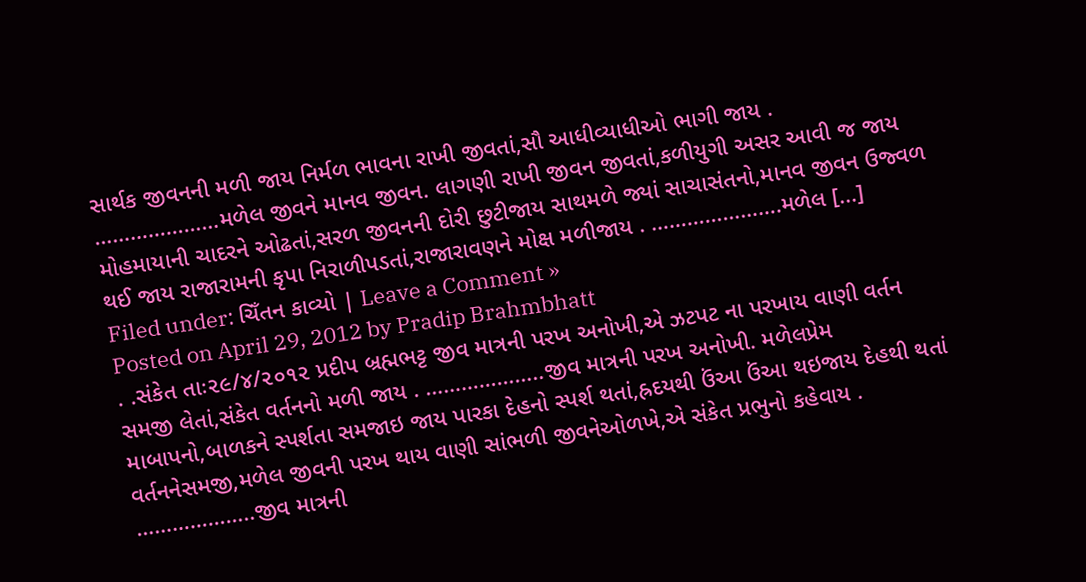સાર્થક જીવનની મળી જાય નિર્મળ ભાવના રાખી જીવતાં,સૌ આધીવ્યાધીઓ ભાગી જાય . …………………મળેલ જીવને માનવ જીવન. લાગણી રાખી જીવન જીવતાં,કળીયુગી અસર આવી જ જાય મોહમાયાની ચાદરને ઓઢતાં,સરળ જીવનની દોરી છુટીજાય સાથમળે જ્યાં સાચાસંતનો,માનવ જીવન ઉજ્વળ થઈ જાય રાજારામની કૃપા નિરાળીપડતાં,રાજારાવણને મોક્ષ મળીજાય . ………………….મળેલ [...]
Filed under: ચિઁતન કાવ્યો | Leave a Comment »
Posted on April 29, 2012 by Pradip Brahmbhatt
. .સંકેત તાઃ૨૯/૪/૨૦૧૨ પ્રદીપ બ્રહ્મભટ્ટ જીવ માત્રની પરખ અનોખી,એ ઝટપટ ના પરખાય વાણી વર્તન સમજી લેતાં,સંકેત વર્તનનો મળી જાય . ………………..જીવ માત્રની પરખ અનોખી. મળેલપ્રેમ માબાપનો,બાળકને સ્પર્શતા સમજાઇ જાય પારકા દેહનો સ્પર્શ થતાં,હ્રદયથી ઉંઆ ઉંઆ થઇજાય દેહથી થતાં વર્તનનેસમજી,મળેલ જીવની પરખ થાય વાણી સાંભળી જીવનેઓળખે,એ સંકેત પ્રભુનો કહેવાય . ………………..જીવ માત્રની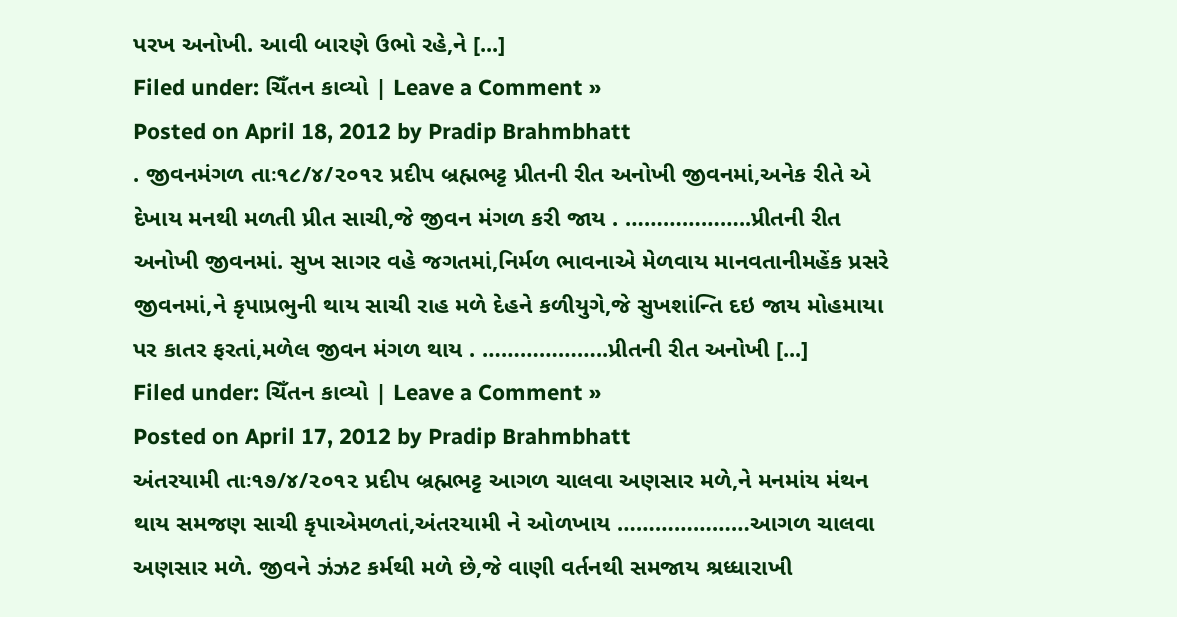પરખ અનોખી. આવી બારણે ઉભો રહે,ને [...]
Filed under: ચિઁતન કાવ્યો | Leave a Comment »
Posted on April 18, 2012 by Pradip Brahmbhatt
. જીવનમંગળ તાઃ૧૮/૪/૨૦૧૨ પ્રદીપ બ્રહ્મભટ્ટ પ્રીતની રીત અનોખી જીવનમાં,અનેક રીતે એ દેખાય મનથી મળતી પ્રીત સાચી,જે જીવન મંગળ કરી જાય . ………………..પ્રીતની રીત અનોખી જીવનમાં. સુખ સાગર વહે જગતમાં,નિર્મળ ભાવનાએ મેળવાય માનવતાનીમહેંક પ્રસરે જીવનમાં,ને કૃપાપ્રભુની થાય સાચી રાહ મળે દેહને કળીયુગે,જે સુખશાંન્તિ દઇ જાય મોહમાયા પર કાતર ફરતાં,મળેલ જીવન મંગળ થાય . ………………..પ્રીતની રીત અનોખી [...]
Filed under: ચિઁતન કાવ્યો | Leave a Comment »
Posted on April 17, 2012 by Pradip Brahmbhatt
અંતરયામી તાઃ૧૭/૪/૨૦૧૨ પ્રદીપ બ્રહ્મભટ્ટ આગળ ચાલવા અણસાર મળે,ને મનમાંય મંથન થાય સમજણ સાચી કૃપાએમળતાં,અંતરયામી ને ઓળખાય …………………આગળ ચાલવા અણસાર મળે. જીવને ઝંઝટ કર્મથી મળે છે,જે વાણી વર્તનથી સમજાય શ્રધ્ધારાખી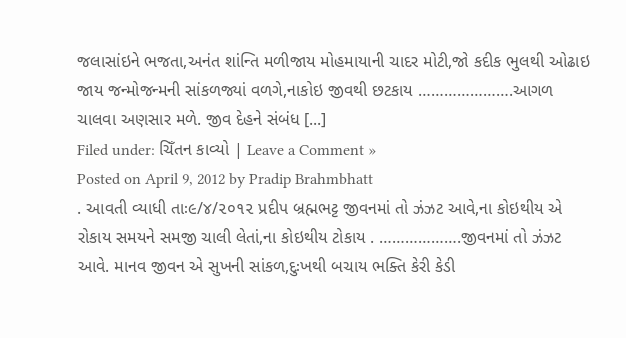જલાસાંઇને ભજતા,અનંત શાંન્તિ મળીજાય મોહમાયાની ચાદર મોટી,જો કદીક ભુલથી ઓઢાઇ જાય જન્મોજન્મની સાંકળજ્યાં વળગે,નાકોઇ જીવથી છટકાય ………………….આગળ ચાલવા અણસાર મળે. જીવ દેહને સંબંધ [...]
Filed under: ચિઁતન કાવ્યો | Leave a Comment »
Posted on April 9, 2012 by Pradip Brahmbhatt
. આવતી વ્યાધી તાઃ૯/૪/૨૦૧૨ પ્રદીપ બ્રહ્મભટ્ટ જીવનમાં તો ઝંઝટ આવે,ના કોઇથીય એ રોકાય સમયને સમજી ચાલી લેતાં,ના કોઇથીય ટોકાય . ……………….જીવનમાં તો ઝંઝટ આવે. માનવ જીવન એ સુખની સાંકળ,દુઃખથી બચાય ભક્તિ કેરી કેડી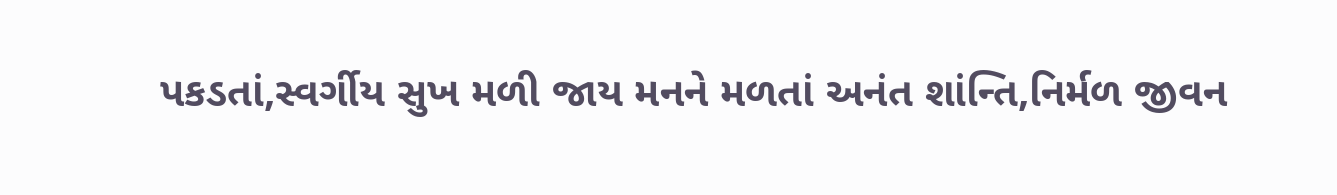પકડતાં,સ્વર્ગીય સુખ મળી જાય મનને મળતાં અનંત શાંન્તિ,નિર્મળ જીવન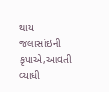થાય જલાસાંઇની કૃપાએ,આવતી વ્યાધી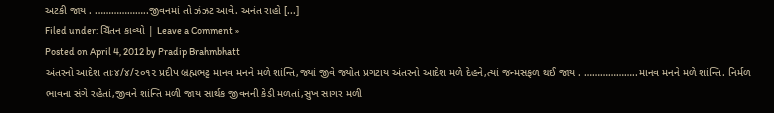અટકી જાય . ………………..જીવનમાં તો ઝંઝટ આવે. અનંત રાહો [...]
Filed under: ચિઁતન કાવ્યો | Leave a Comment »
Posted on April 4, 2012 by Pradip Brahmbhatt
અંતરનો આદેશ તાઃ૪/૪/૨૦૧૨ પ્રદીપ બ્રહ્મભટ્ટ માનવ મનને મળે શાંન્તિ,જ્યાં જીવે જ્યોત પ્રગટાય અંતરનો આદેશ મળે દેહને,ત્યાં જન્મસફળ થઈ જાય . ………………..માનવ મનને મળે શાંન્તિ. નિર્મળ ભાવના સંગે રહેતાં,જીવને શાંન્તિ મળી જાય સાર્થક જીવનની કેડી મળતાં,સુખ સાગર મળી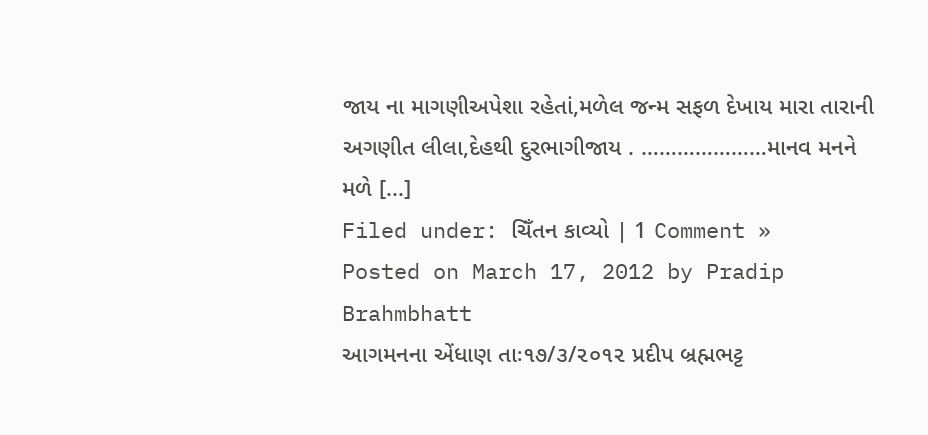જાય ના માગણીઅપેશા રહેતાં,મળેલ જન્મ સફળ દેખાય મારા તારાની અગણીત લીલા,દેહથી દુરભાગીજાય . …………………માનવ મનને મળે [...]
Filed under: ચિઁતન કાવ્યો | 1 Comment »
Posted on March 17, 2012 by Pradip Brahmbhatt
આગમનના એંધાણ તાઃ૧૭/૩/૨૦૧૨ પ્રદીપ બ્રહ્મભટ્ટ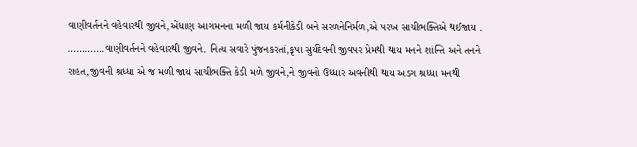વાણીવર્તનને વહેવારથી જીવને,એંધાણ આગમનના મળી જાય કર્મનીકેડી બને સરળનેનિર્મળ,એ પરખ સાચીભક્તિએ થઈજાય . ………….વાણીવર્તનને વહેવારથી જીવને. નિત્ય સવારે પુંજનકરતાં,કૃપા સુર્યદેવની જીવપર પ્રેમથી થાય મનને શાંન્તિ અને તનને રાહત,જીવની શ્રધ્ધા એ જ મળી જાય સાચીભક્તિ કેડી મળે જીવને,ને જીવનો ઉધ્ધાર અવનીથી થાય અડગ શ્રધ્ધા મનથી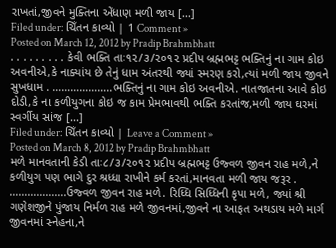રાખતાં,જીવને મુક્તિના એંધાણ મળી જાય [...]
Filed under: ચિઁતન કાવ્યો | 1 Comment »
Posted on March 12, 2012 by Pradip Brahmbhatt
. . . . . . . . . કેવી ભક્તિ તાઃ૧૨/૩/૨૦૧૨ પ્રદીપ બ્રહ્મભટ્ટ ભક્તિનું ના ગામ કોઇ અવનીએ,કે નાક્યાંય છે તેનું ધામ અંતરથી જ્યાં સ્મરણ કરો,ત્યાં મળી જાય જીવને સુખધામ . ………………..ભક્તિનું ના ગામ કોઇ અવનીએ. નાતજાતના આવે કોઇ દોડી,કે ના કળીયુગના કોઇ જ કામ પ્રેમભાવથી ભક્તિ કરતાંજ,મળી જાય ઘરમાં સ્વર્ગીય સાંજ [...]
Filed under: ચિઁતન કાવ્યો | Leave a Comment »
Posted on March 8, 2012 by Pradip Brahmbhatt
મળે માનવતાની કેડી તાઃ૮/૩/૨૦૧૨ પ્રદીપ બ્રહ્મભટ્ટ ઉજ્વળ જીવન રાહ મળે,ને કળીયુગ પણ ભાગે દુર શ્રધ્ધા રાખીને કર્મ કરતાં,માનવતા મળી જાય જરૂર . ……………….ઉજ્વળ જીવન રાહ મળે. રિધ્ધિ સિધ્ધિની કૃપા મળે, જ્યાં શ્રી ગણેશજીને પુંજાય નિર્મળ રાહ મળે જીવનમાં,જીવને ના આફત અથડાય મળે માર્ગ જીવનમાં સ્નેહના,ને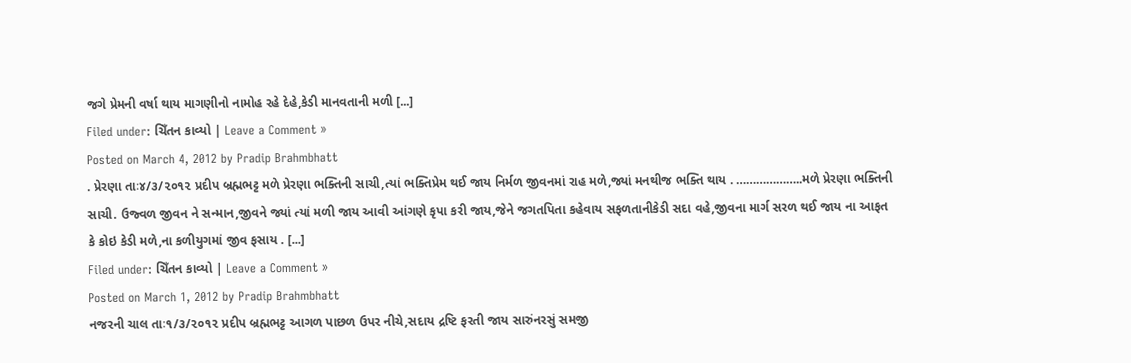જગે પ્રેમની વર્ષા થાય માગણીનો નામોહ રહે દેહે,કેડી માનવતાની મળી [...]
Filed under: ચિઁતન કાવ્યો | Leave a Comment »
Posted on March 4, 2012 by Pradip Brahmbhatt
. પ્રેરણા તાઃ૪/૩/૨૦૧૨ પ્રદીપ બ્રહ્મભટ્ટ મળે પ્રેરણા ભક્તિની સાચી,ત્યાં ભક્તિપ્રેમ થઈ જાય નિર્મળ જીવનમાં રાહ મળે,જ્યાં મનથીજ ભક્તિ થાય . ………………..મળે પ્રેરણા ભક્તિની સાચી. ઉજ્વળ જીવન ને સન્માન,જીવને જ્યાં ત્યાં મળી જાય આવી આંગણે કૃપા કરી જાય,જેને જગતપિતા કહેવાય સફળતાનીકેડી સદા વહે,જીવના માર્ગ સરળ થઈ જાય ના આફત કે કોઇ કેડી મળે,ના કળીયુગમાં જીવ ફસાય . [...]
Filed under: ચિઁતન કાવ્યો | Leave a Comment »
Posted on March 1, 2012 by Pradip Brahmbhatt
નજરની ચાલ તાઃ૧/૩/૨૦૧૨ પ્રદીપ બ્રહ્મભટ્ટ આગળ પાછળ ઉપર નીચે,સદાય દ્રષ્ટિ ફરતી જાય સારુંનરસું સમજી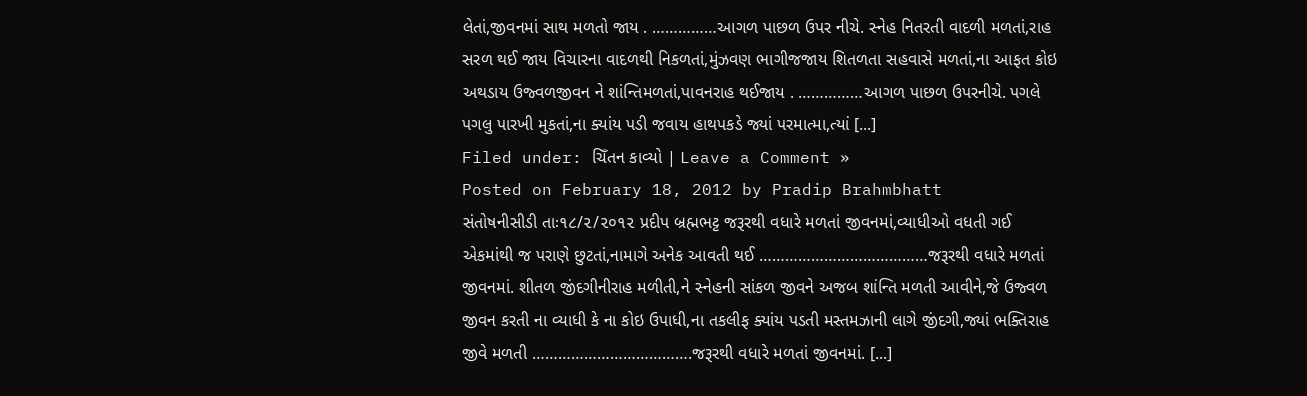લેતાં,જીવનમાં સાથ મળતો જાય . ……………આગળ પાછળ ઉપર નીચે. સ્નેહ નિતરતી વાદળી મળતાં,રાહ સરળ થઈ જાય વિચારના વાદળથી નિકળતાં,મુંઝવણ ભાગીજજાય શિતળતા સહવાસે મળતાં,ના આફત કોઇ અથડાય ઉજ્વળજીવન ને શાંન્તિમળતાં,પાવનરાહ થઈજાય . ……………આગળ પાછળ ઉપરનીચે. પગલે પગલુ પારખી મુકતાં,ના ક્યાંય પડી જવાય હાથપકડે જ્યાં પરમાત્મા,ત્યાં [...]
Filed under: ચિઁતન કાવ્યો | Leave a Comment »
Posted on February 18, 2012 by Pradip Brahmbhatt
સંતોષનીસીડી તાઃ૧૮/૨/૨૦૧૨ પ્રદીપ બ્રહ્મભટ્ટ જરૂરથી વધારે મળતાં જીવનમાં,વ્યાધીઓ વધતી ગઈ એકમાંથી જ પરાણે છુટતાં,નામાગે અનેક આવતી થઈ …………………………………જરૂરથી વધારે મળતાં જીવનમાં. શીતળ જીંદગીનીરાહ મળીતી,ને સ્નેહની સાંકળ જીવને અજબ શાંન્તિ મળતી આવીને,જે ઉજ્વળ જીવન કરતી ના વ્યાધી કે ના કોઇ ઉપાધી,ના તકલીફ ક્યાંય પડતી મસ્તમઝાની લાગે જીંદગી,જ્યાં ભક્તિરાહ જીવે મળતી ……………………………….જરૂરથી વધારે મળતાં જીવનમાં. [...]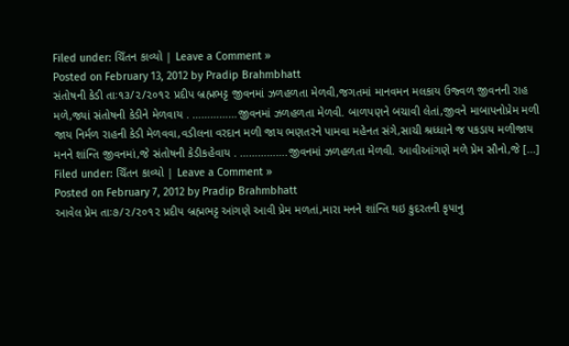Filed under: ચિઁતન કાવ્યો | Leave a Comment »
Posted on February 13, 2012 by Pradip Brahmbhatt
સંતોષની કેડી તાઃ૧૩/૨/૨૦૧૨ પ્રદીપ બ્રહ્મભટ્ટ જીવનમાં ઝળહળતા મેળવી,જગતમાં માનવમન મલકાય ઉજ્વળ જીવનની રાહ મળે,જ્યાં સંતોષની કેડીને મેળવાય . ……………જીવનમાં ઝળહળતા મેળવી. બાળપણને બચાવી લેતાં,જીવને માબાપનોપ્રેમ મળી જાય નિર્મળ રાહની કેડી મેળવવા,વડીલના વરદાન મળી જાય ભણતરને પામવા મહેનત સંગે,સાચી શ્રધ્ધાને જ પકડાય મળીજાય મનને શાંન્તિ જીવનમાં,જે સંતોષની કેડીકહેવાય . …………….જીવનમાં ઝળહળતા મેળવી. આવીઆંગણે મળે પ્રેમ સૌનો,જે [...]
Filed under: ચિઁતન કાવ્યો | Leave a Comment »
Posted on February 7, 2012 by Pradip Brahmbhatt
આવેલ પ્રેમ તાઃ૭/૨/૨૦૧૨ પ્રદીપ બ્રહ્મભટ્ટ આંગણે આવી પ્રેમ મળતાં,મારા મનને શાંન્તિ થઇ કુદરતની કૃપાનુ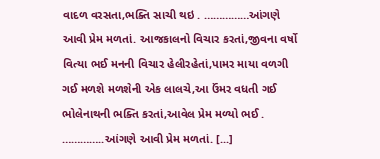વાદળ વરસતા,ભક્તિ સાચી થઇ . ……………આંગણે આવી પ્રેમ મળતાં. આજકાલનો વિચાર કરતાં,જીવના વર્ષો વિત્યા ભઈ મનની વિચાર હેલીરહેતાં,પામર માયા વળગી ગઈ મળશે મળશેની એક લાલચે,આ ઉંમર વધતી ગઈ ભોલેનાથની ભક્તિ કરતાં,આવેલ પ્રેમ મળ્યો ભઈ . …………..આંગણે આવી પ્રેમ મળતાં. [...]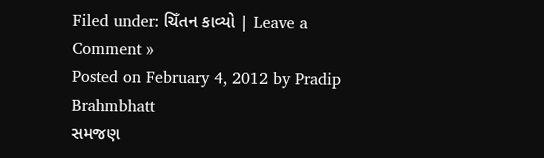Filed under: ચિઁતન કાવ્યો | Leave a Comment »
Posted on February 4, 2012 by Pradip Brahmbhatt
સમજણ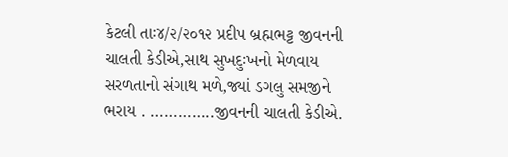કેટલી તાઃ૪/૨/૨૦૧૨ પ્રદીપ બ્રહ્મભટ્ટ જીવનની ચાલતી કેડીએ,સાથ સુખદુઃખનો મેળવાય સરળતાનો સંગાથ મળે,જ્યાં ડગલુ સમજીને ભરાય . …………..જીવનની ચાલતી કેડીએ.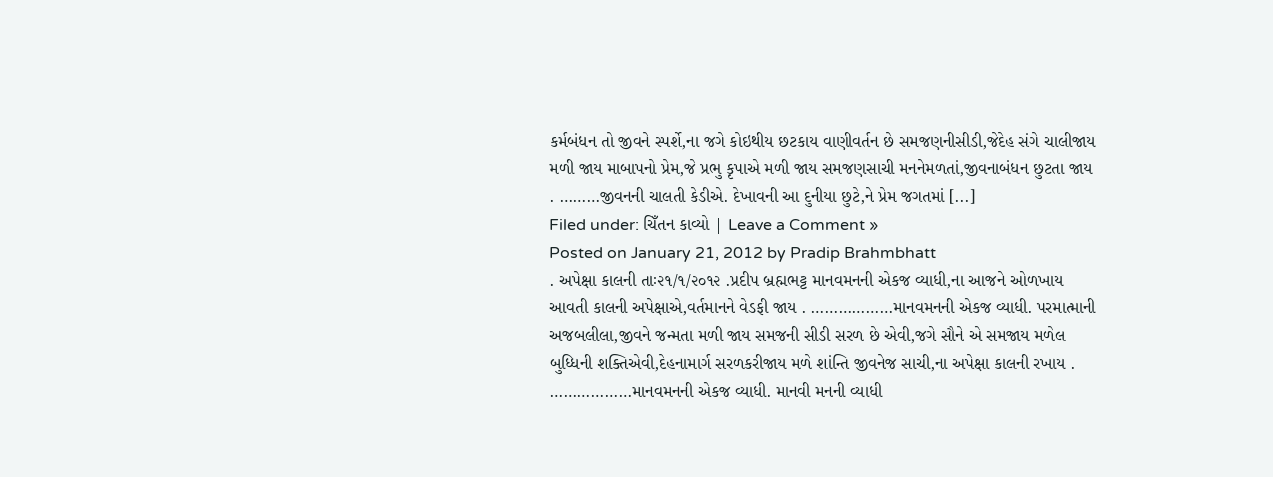કર્મબંધન તો જીવને સ્પર્શે,ના જગે કોઇથીય છટકાય વાણીવર્તન છે સમજણનીસીડી,જેદેહ સંગે ચાલીજાય મળી જાય માબાપનો પ્રેમ,જે પ્રભુ કૃપાએ મળી જાય સમજણસાચી મનનેમળતાં,જીવનાબંધન છુટતા જાય . ………જીવનની ચાલતી કેડીએ. દેખાવની આ દુનીયા છુટે,ને પ્રેમ જગતમાં [...]
Filed under: ચિઁતન કાવ્યો | Leave a Comment »
Posted on January 21, 2012 by Pradip Brahmbhatt
. અપેક્ષા કાલની તાઃ૨૧/૧/૨૦૧૨ .પ્રદીપ બ્રહ્મભટ્ટ માનવમનની એકજ વ્યાધી,ના આજને ઓળખાય આવતી કાલની અપેક્ષાએ,વર્તમાનને વેડફી જાય . ………………માનવમનની એકજ વ્યાધી. પરમાત્માની અજબલીલા,જીવને જન્મતા મળી જાય સમજની સીડી સરળ છે એવી,જગે સૌને એ સમજાય મળેલ બુધ્ધિની શક્તિએવી,દેહનામાર્ગ સરળકરીજાય મળે શાંન્તિ જીવનેજ સાચી,ના અપેક્ષા કાલની રખાય . ………………માનવમનની એકજ વ્યાધી. માનવી મનની વ્યાધી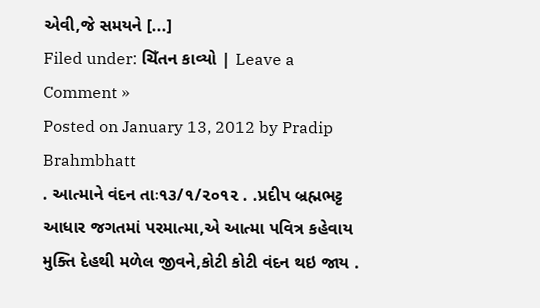એવી,જે સમયને [...]
Filed under: ચિઁતન કાવ્યો | Leave a Comment »
Posted on January 13, 2012 by Pradip Brahmbhatt
. આત્માને વંદન તાઃ૧૩/૧/૨૦૧૨ . .પ્રદીપ બ્રહ્મભટ્ટ આધાર જગતમાં પરમાત્મા,એ આત્મા પવિત્ર કહેવાય મુક્તિ દેહથી મળેલ જીવને,કોટી કોટી વંદન થઇ જાય .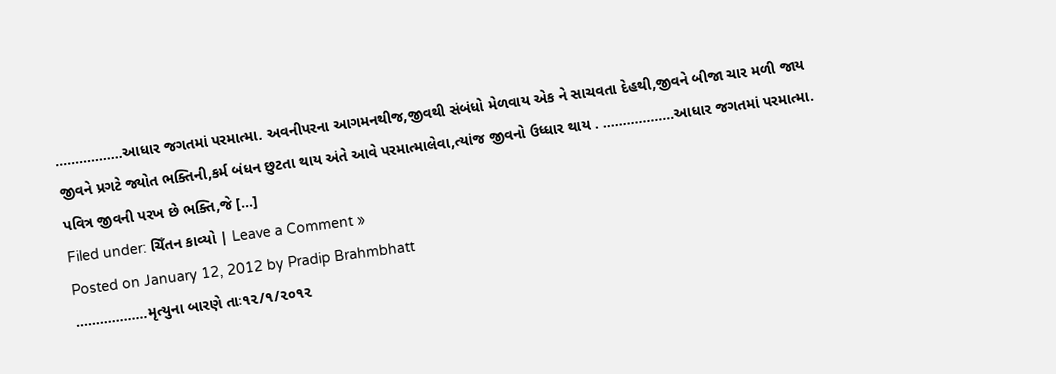……………..આધાર જગતમાં પરમાત્મા. અવનીપરના આગમનથીજ,જીવથી સંબંધો મેળવાય એક ને સાચવતા દેહથી,જીવને બીજા ચાર મળી જાય જીવને પ્રગટે જ્યોત ભક્તિની,કર્મ બંધન છુટતા થાય અંતે આવે પરમાત્માલેવા,ત્યાંજ જીવનો ઉધ્ધાર થાય . ………………આધાર જગતમાં પરમાત્મા. પવિત્ર જીવની પરખ છે ભક્તિ,જે [...]
Filed under: ચિઁતન કાવ્યો | Leave a Comment »
Posted on January 12, 2012 by Pradip Brahmbhatt
………………મૃત્યુના બારણે તાઃ૧૨/૧/૨૦૧૨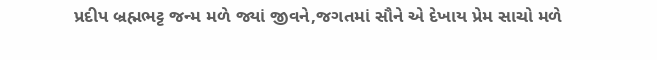પ્રદીપ બ્રહ્મભટ્ટ જન્મ મળે જ્યાં જીવને,જગતમાં સૌને એ દેખાય પ્રેમ સાચો મળે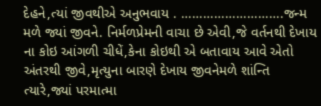દેહને,ત્યાં જીવથીએ અનુભવાય . ……………………….જન્મ મળે જ્યાં જીવને. નિર્મળપ્રેમની વાચા છે એવી,જે વર્તનથી દેખાય ના કોઇ આંગળી ચીધેં,કેના કોઇથી એ બતાવાય આવે એતો અંતરથી જીવે,મૃત્યુના બારણે દેખાય જીવનેમળે શાંન્તિ ત્યારે,જ્યાં પરમાત્મા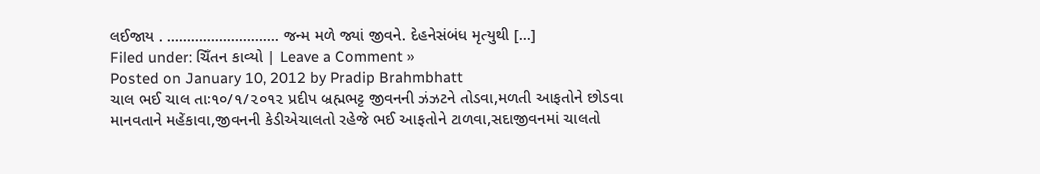લઈજાય . ………………………. જન્મ મળે જ્યાં જીવને. દેહનેસંબંધ મૃત્યુથી [...]
Filed under: ચિઁતન કાવ્યો | Leave a Comment »
Posted on January 10, 2012 by Pradip Brahmbhatt
ચાલ ભઈ ચાલ તાઃ૧૦/૧/૨૦૧૨ પ્રદીપ બ્રહ્મભટ્ટ જીવનની ઝંઝટને તોડવા,મળતી આફતોને છોડવા માનવતાને મહેંકાવા,જીવનની કેડીએચાલતો રહેજે ભઈ આફતોને ટાળવા,સદાજીવનમાં ચાલતો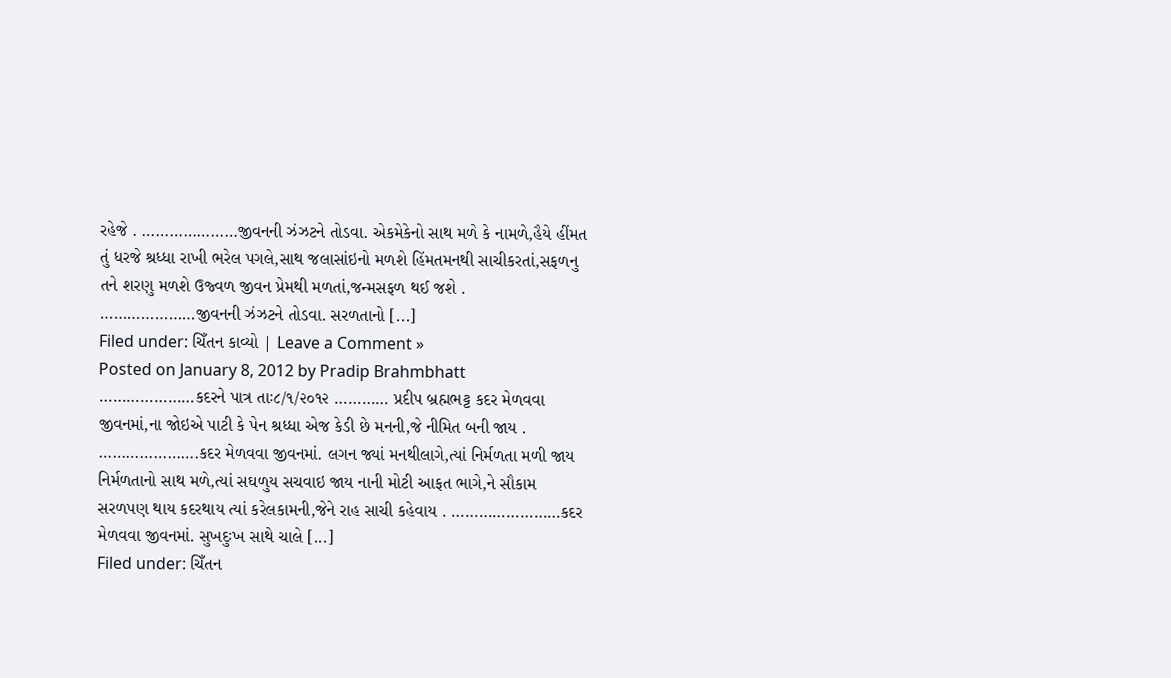રહેજે . …………………જીવનની ઝંઝટને તોડવા. એકમેકેનો સાથ મળે કે નામળે,હૈયે હીંમત તું ધરજે શ્રધ્ધા રાખી ભરેલ પગલે,સાથ જલાસાંઇનો મળશે હિંમતમનથી સાચીકરતાં,સફળનુ તને શરણુ મળશે ઉજ્વળ જીવન પ્રેમથી મળતાં,જન્મસફળ થઈ જશે . …………………જીવનની ઝંઝટને તોડવા. સરળતાનો [...]
Filed under: ચિઁતન કાવ્યો | Leave a Comment »
Posted on January 8, 2012 by Pradip Brahmbhatt
…………………કદરને પાત્ર તાઃ૮/૧/૨૦૧૨ ………… પ્રદીપ બ્રહ્મભટ્ટ કદર મેળવવા જીવનમાં,ના જોઇએ પાટી કે પેન શ્રધ્ધા એજ કેડી છે મનની,જે નીમિત બની જાય . ………………….કદર મેળવવા જીવનમાં. લગન જ્યાં મનથીલાગે,ત્યાં નિર્મળતા મળી જાય નિર્મળતાનો સાથ મળે,ત્યાં સઘળુય સચવાઇ જાય નાની મોટી આફત ભાગે,ને સૌકામ સરળપણ થાય કદરથાય ત્યાં કરેલકામની,જેને રાહ સાચી કહેવાય . ……………………કદર મેળવવા જીવનમાં. સુખદુઃખ સાથે ચાલે [...]
Filed under: ચિઁતન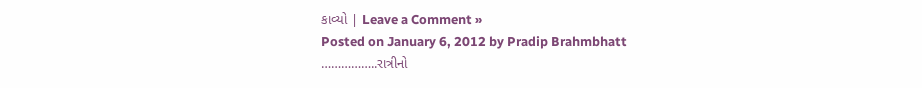કાવ્યો | Leave a Comment »
Posted on January 6, 2012 by Pradip Brahmbhatt
……………..રાત્રીનો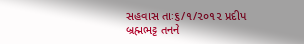સહવાસ તાઃ૬/૧/૨૦૧૨ પ્રદીપ બ્રહ્મભટ્ટ તનને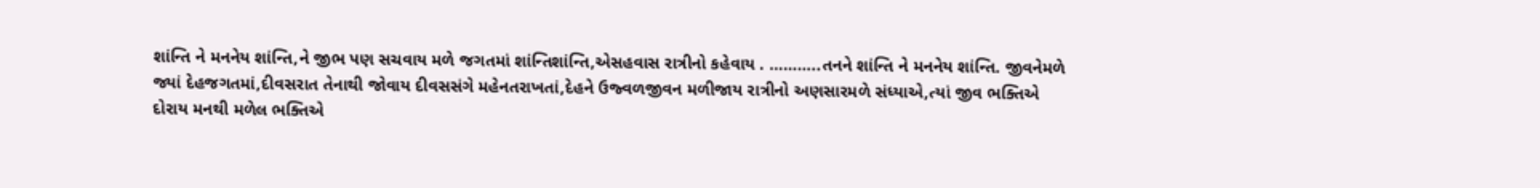શાંન્તિ ને મનનેય શાંન્તિ,ને જીભ પણ સચવાય મળે જગતમાં શાંન્તિશાંન્તિ,એસહવાસ રાત્રીનો કહેવાય . ………..તનને શાંન્તિ ને મનનેય શાંન્તિ. જીવનેમળે જ્યાં દેહજગતમાં,દીવસરાત તેનાથી જોવાય દીવસસંગે મહેનતરાખતાં,દેહને ઉજ્વળજીવન મળીજાય રાત્રીનો અણસારમળે સંધ્યાએ,ત્યાં જીવ ભક્તિએ દોરાય મનથી મળેલ ભક્તિએ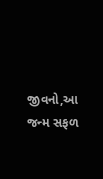જીવનો,આ જન્મ સફળ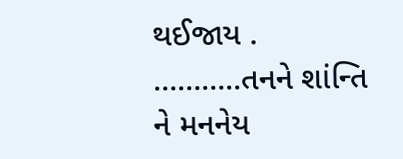થઈજાય . ………..તનને શાંન્તિ ને મનનેય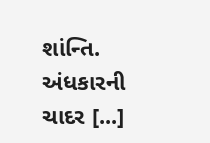શાંન્તિ. અંધકારની ચાદર [...]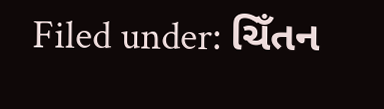Filed under: ચિઁતન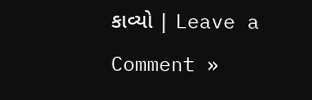કાવ્યો | Leave a Comment »